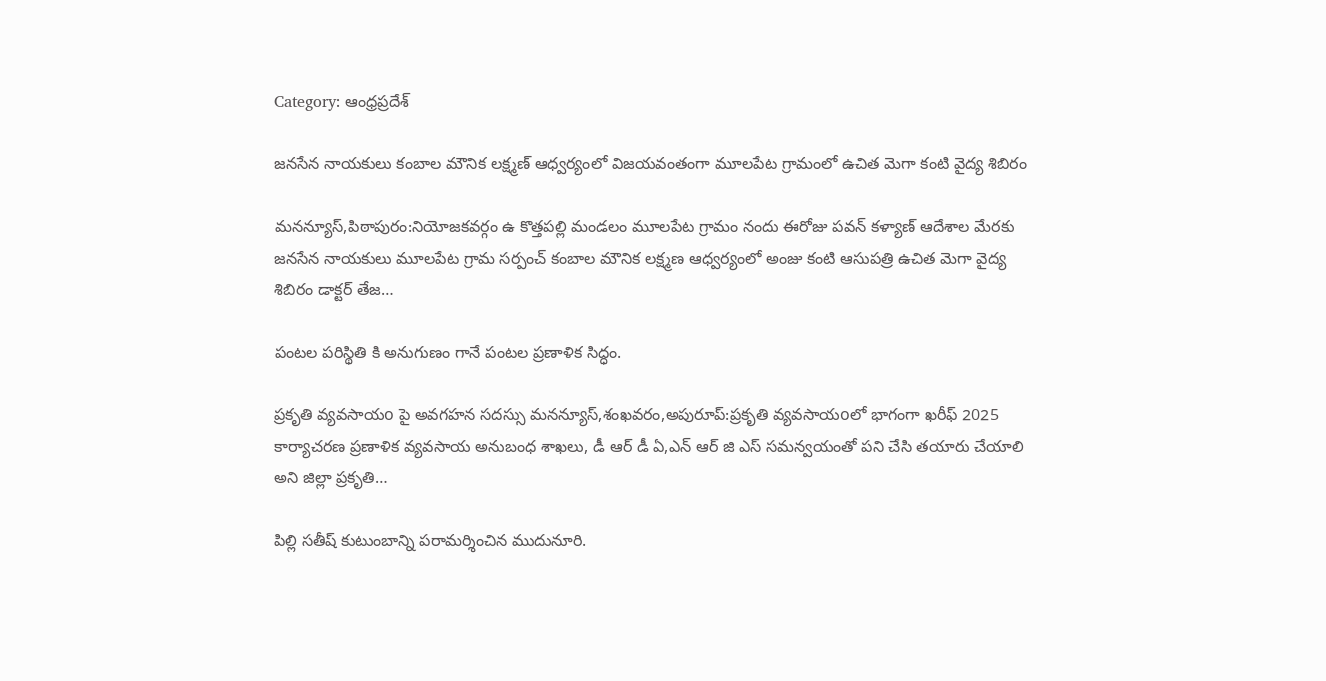Category: ఆంధ్రప్రదేశ్

జనసేన నాయకులు కంబాల మౌనిక లక్ష్మణ్ ఆధ్వర్యంలో విజయవంతంగా మూలపేట గ్రామంలో ఉచిత మెగా కంటి వైద్య శిబిరం

మనన్యూస్,పిఠాపురం:నియోజకవర్గం ఉ కొత్తపల్లి మండలం మూలపేట గ్రామం నందు ఈరోజు పవన్ కళ్యాణ్ ఆదేశాల మేరకు జనసేన నాయకులు మూలపేట గ్రామ సర్పంచ్ కంబాల మౌనిక లక్ష్మణ ఆధ్వర్యంలో అంజు కంటి ఆసుపత్రి ఉచిత మెగా వైద్య శిబిరం డాక్టర్ తేజ…

పంటల పరిస్థితి కి అనుగుణం గానే పంటల ప్రణాళిక సిద్ధం.

ప్రకృతి వ్యవసాయo పై అవగహన సదస్సు మనన్యూస్,శంఖవరం,అపురూప్:ప్రకృతి వ్యవసాయoలో భాగంగా ఖరీఫ్ 2025 కార్యాచరణ ప్రణాళిక వ్యవసాయ అనుబంధ శాఖలు, డీ ఆర్ డీ ఏ,ఎన్ ఆర్ జి ఎస్ సమన్వయంతో పని చేసి తయారు చేయాలి అని జిల్లా ప్రకృతి…

పిల్లి సతీష్ కుటుంబాన్ని పరామర్శించిన ముదునూరి.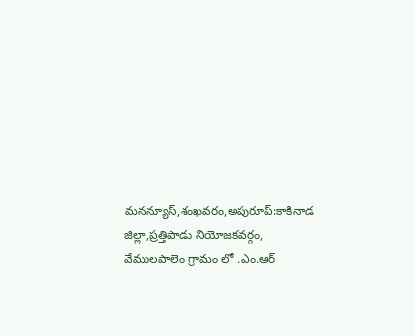మనన్యూస్,శంఖవరం,అపురూప్:కాకినాడ జిల్లా,ప్రత్తిపాడు నియోజకవర్గం, వేములపాలెం గ్రామం లో .ఎం.ఆర్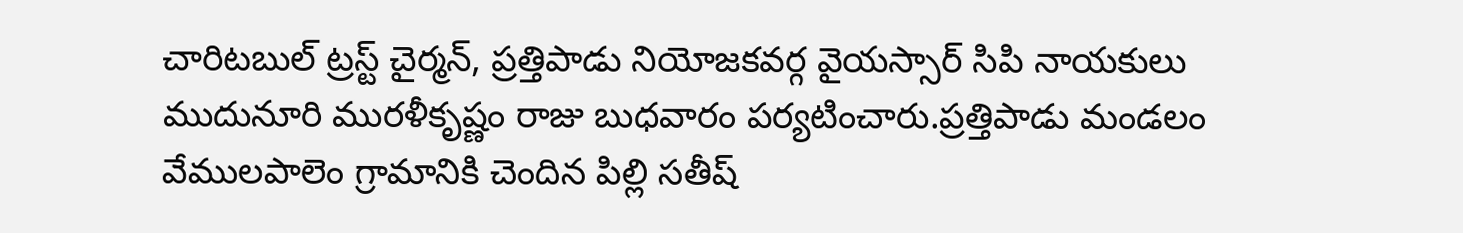చారిటబుల్ ట్రస్ట్ చైర్మన్, ప్రత్తిపాడు నియోజకవర్గ వైయస్సార్ సిపి నాయకులు ముదునూరి మురళీకృష్ణం రాజు బుధవారం పర్యటించారు.ప్రత్తిపాడు మండలం వేములపాలెం గ్రామానికి చెందిన పిల్లి సతీష్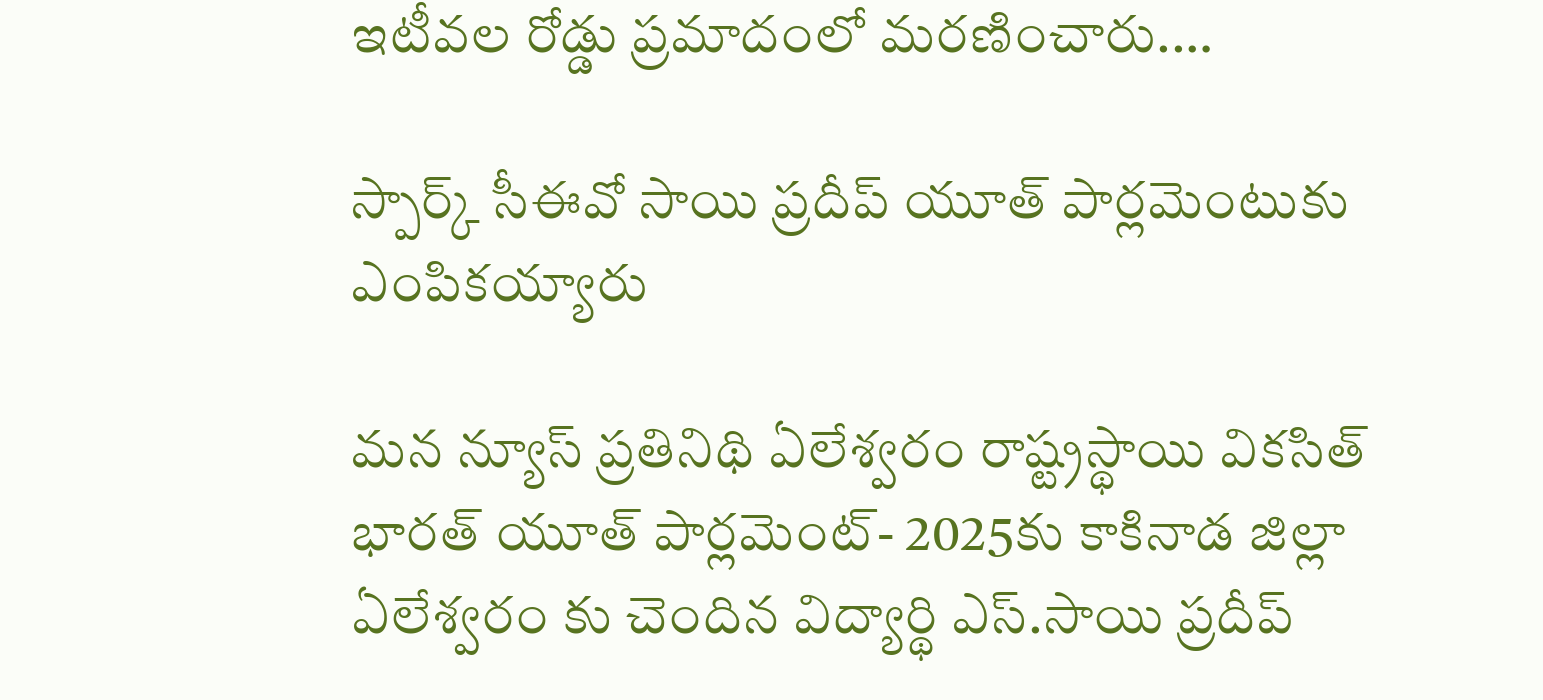ఇటీవల రోడ్డు ప్రమాదంలో మరణించారు.…

స్పార్క్ సీఈవో సాయి ప్రదీప్ యూత్ పార్లమెంటుకు ఎంపికయ్యారు

మన న్యూస్ ప్రతినిథి ఏలేశ్వరం రాష్ట్రస్థాయి వికసిత్ భారత్ యూత్ పార్లమెంట్- 2025కు కాకినాడ జిల్లా ఏలేశ్వరం కు చెందిన విద్యార్థి ఎస్.సాయి ప్రదీప్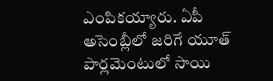ఎంపికయ్యారు. ఏపీ అసెంబ్లీలో జరిగే యూత్ పార్లమెంటులో సాయి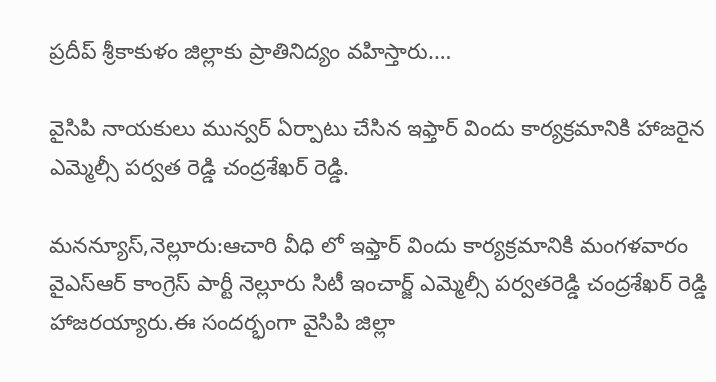ప్రదీప్ శ్రీకాకుళం జిల్లాకు ప్రాతినిద్యం వహిస్తారు.…

వైసిపి నాయకులు మున్వర్ ఏర్పాటు చేసిన ఇఫ్తార్ విందు కార్యక్రమానికి హాజరైన ఎమ్మెల్సీ పర్వత రెడ్డి చంద్రశేఖర్ రెడ్డి.

మనన్యూస్,నెల్లూరు:ఆచారి వీధి లో ఇఫ్తార్ విందు కార్యక్రమానికి మంగళవారం వైఎస్ఆర్ కాంగ్రెస్ పార్టీ నెల్లూరు సిటీ ఇంచార్జ్ ఎమ్మెల్సీ పర్వతరెడ్డి చంద్రశేఖర్ రెడ్డి హాజరయ్యారు.ఈ సందర్భంగా వైసిపి జిల్లా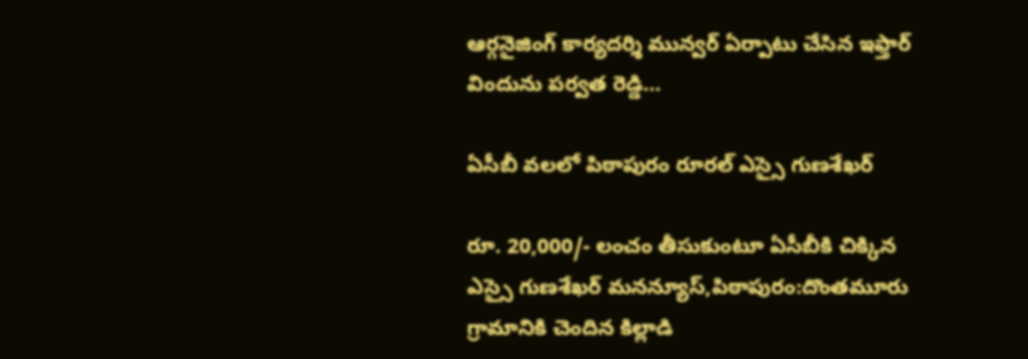ఆర్గనైజింగ్ కార్యదర్శి మున్వర్ ఏర్పాటు చేసిన ఇఫ్తార్ విందును పర్వత రెడ్డి…

ఏసీబీ వలలో పిఠాపురం రూరల్ ఎస్సై గుణశేఖర్

రూ. 20,000/- లంచం తీసుకుంటూ ఏసీబీకి చిక్కిన ఎస్సై గుణశేఖర్ మనన్యూస్,పిఠాపురం:దొంతమూరు గ్రామానికి చెందిన కిల్లాడి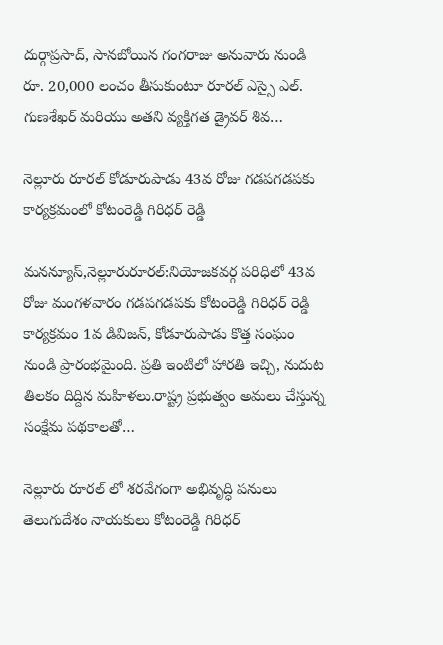దుర్గాప్రసాద్, సానబోయిన గంగరాజు అనువారు నుండి రూ. 20,000 లంచం తీసుకుంటూ రూరల్ ఎస్సై ఎల్. గుణశేఖర్ మరియు అతని వ్యక్తిగత డ్రైవర్ శివ…

నెల్లూరు రూరల్ కోడూరుపాడు 43వ రోజు గడపగడపకు కార్యక్రమంలో కోటంరెడ్డి గిరిధర్ రెడ్డి

మనన్యూస్,నెల్లూరురూరల్:నియోజకవర్గ పరిధిలో 43వ రోజు మంగళవారం గడపగడపకు కోటంరెడ్డి గిరిధర్ రెడ్డి కార్యక్రమం 1వ డివిజన్, కోడూరుపాడు కొత్త సంఘం నుండి ప్రారంభమైంది. ప్రతి ఇంటిలో హారతి ఇచ్చి, నుదుట తిలకం దిద్దిన మహిళలు.రాష్ట్ర ప్రభుత్వం అమలు చేస్తున్న సంక్షేమ పథకాలతో…

నెల్లూరు రూరల్ లో శరవేగంగా అభివృద్ధి పనులు తెలుగుదేశం నాయకులు కోటంరెడ్డి గిరిధర్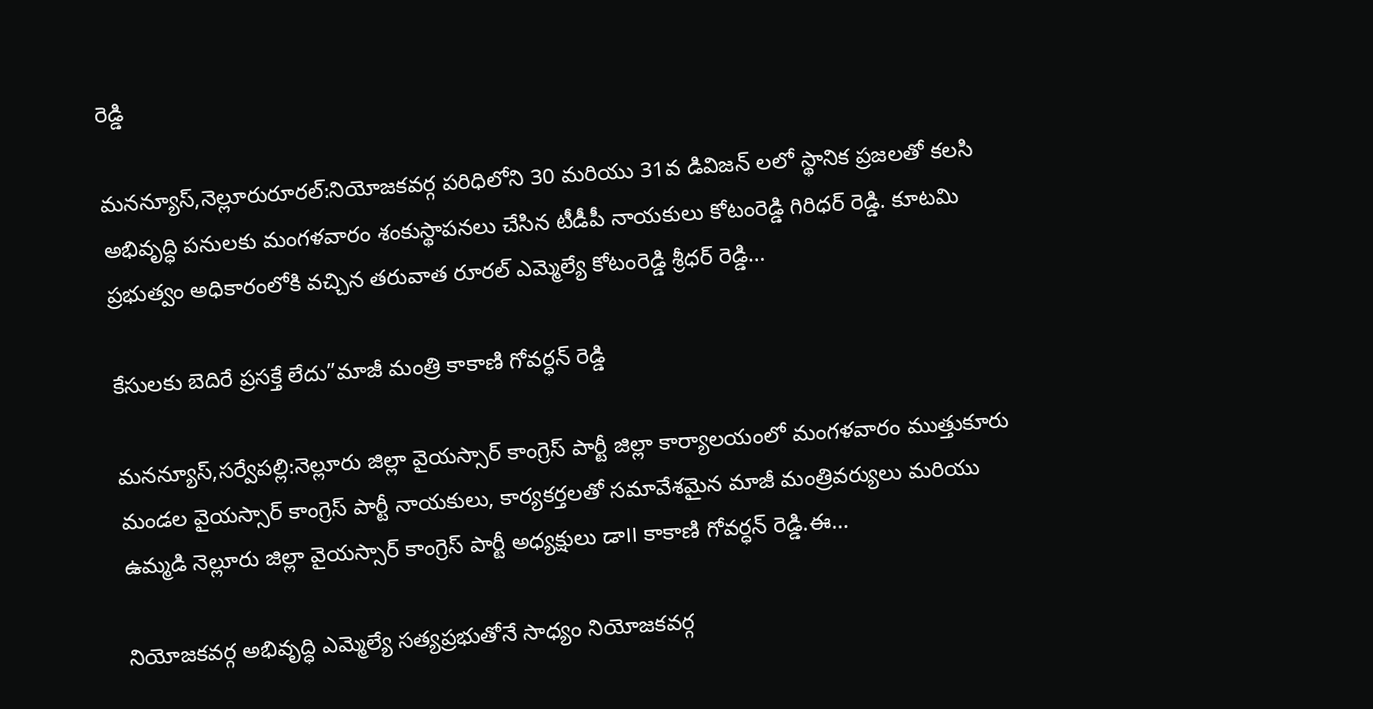రెడ్డి

మనన్యూస్,నెల్లూరురూరల్:నియోజకవర్గ పరిధిలోని 30 మరియు 31వ డివిజన్ లలో స్థానిక ప్రజలతో కలసి అభివృద్ధి పనులకు మంగళవారం శంకుస్థాపనలు చేసిన టీడీపీ నాయకులు కోటంరెడ్డి గిరిధర్ రెడ్డి. కూటమి ప్రభుత్వం అధికారంలోకి వచ్చిన తరువాత రూరల్ ఎమ్మెల్యే కోటంరెడ్డి శ్రీధర్ రెడ్డి…

కేసులకు బెదిరే ప్రసక్తే లేదు”మాజీ మంత్రి కాకాణి గోవర్ధన్ రెడ్డి

మనన్యూస్,సర్వేపల్లి:నెల్లూరు జిల్లా వైయస్సార్ కాంగ్రెస్ పార్టీ జిల్లా కార్యాలయంలో మంగళవారం ముత్తుకూరు మండల వైయస్సార్ కాంగ్రెస్ పార్టీ నాయకులు, కార్యకర్తలతో సమావేశమైన మాజీ మంత్రివర్యులు మరియు ఉమ్మడి నెల్లూరు జిల్లా వైయస్సార్ కాంగ్రెస్ పార్టీ అధ్యక్షులు డా౹౹ కాకాణి గోవర్ధన్ రెడ్డి.ఈ…

నియోజకవర్గ అభివృద్ధి ఎమ్మెల్యే సత్యప్రభుతోనే సాధ్యం నియోజకవర్గ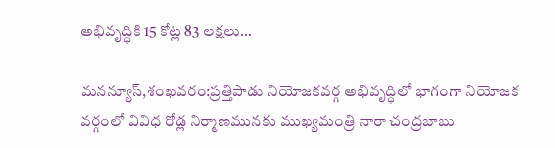అభివృద్ధికి 15 కోట్ల 83 లక్షలు…

మనన్యూస్,శంఖవరం:ప్రత్తిపాడు నియోజకవర్గ అభివృద్ధిలో భాగంగా నియోజక వర్గంలో వివిధ రోడ్ల నిర్మాణమునకు ముఖ్యమంత్రి నారా చంద్రబాబు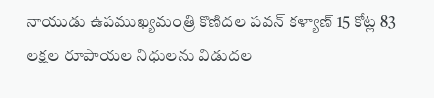నాయుడు ఉపముఖ్యమంత్రి కొణిదల పవన్ కళ్యాణ్ 15 కోట్ల 83 లక్షల రూపాయల నిధులను విడుదల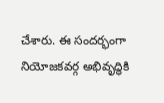చేశారు. ఈ సందర్భంగా నియోజకవర్గ అభివృద్ధికి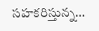సహకరిస్తున్న…